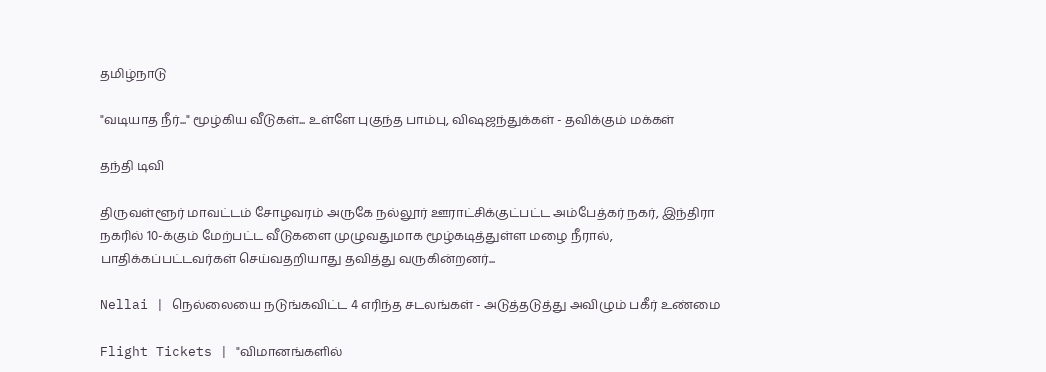தமிழ்நாடு

"வடியாத நீர்..." மூழ்கிய வீடுகள்... உள்ளே புகுந்த பாம்பு, விஷஜந்துக்கள் - தவிக்கும் மக்கள்

தந்தி டிவி

திருவள்ளூர் மாவட்டம் சோழவரம் அருகே நல்லூர் ஊராட்சிக்குட்பட்ட அம்பேத்கர் நகர், இந்திரா நகரில் 10-க்கும் மேற்பட்ட வீடுகளை முழுவதுமாக மூழ்கடித்துள்ள மழை நீரால், பாதிக்கப்பட்டவர்கள் செய்வதறியாது தவித்து வருகின்றனர்...

Nellai | நெல்லையை நடுங்கவிட்ட 4 எரிந்த சடலங்கள் - அடுத்தடுத்து அவிழும் பகீர் உண்மை

Flight Tickets | "விமானங்களில்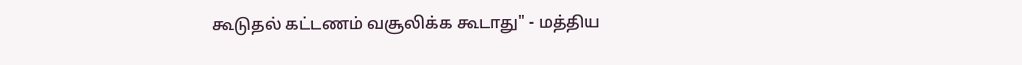கூடுதல் கட்டணம் வசூலிக்க கூடாது" - மத்திய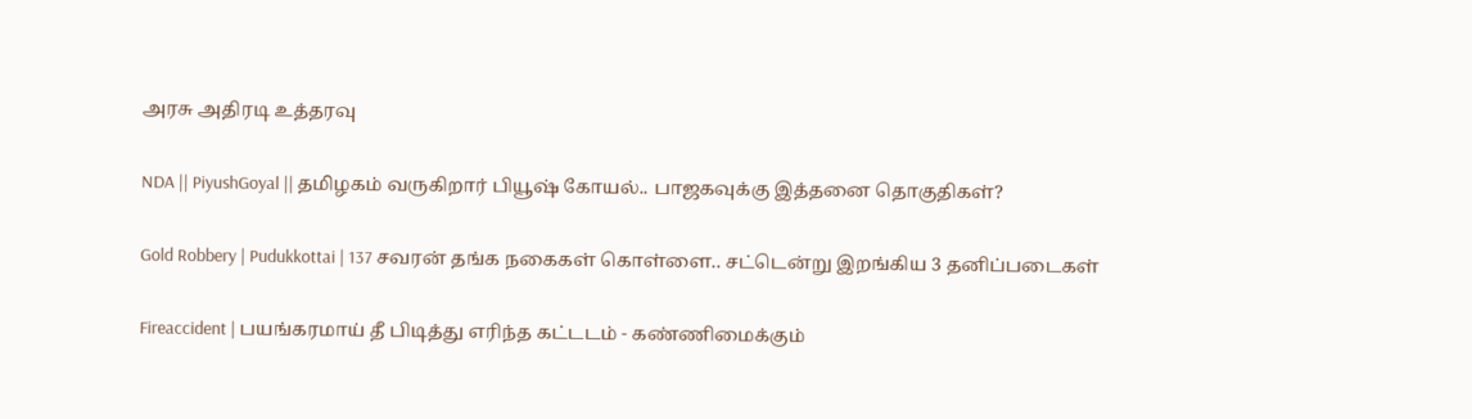அரசு அதிரடி உத்தரவு

NDA || PiyushGoyal || தமிழகம் வருகிறார் பியூஷ் கோயல்.. பாஜகவுக்கு இத்தனை தொகுதிகள்?

Gold Robbery | Pudukkottai | 137 சவரன் தங்க நகைகள் கொள்ளை.. சட்டென்று இறங்கிய 3 தனிப்படைகள்

Fireaccident | பயங்கரமாய் தீ பிடித்து எரிந்த கட்டடம் - கண்ணிமைக்கும்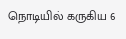நொடியில் கருகிய 6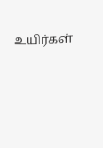உயிர்கள்